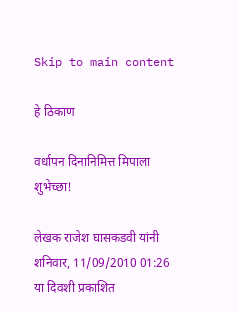Skip to main content

हे ठिकाण

वर्धापन दिनानिमित्त मिपाला शुभेच्छा!

लेखक राजेश घासकडवी यांनी शनिवार, 11/09/2010 01:26 या दिवशी प्रकाशित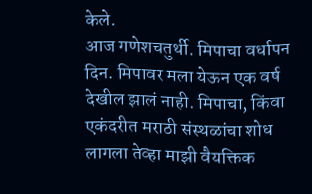केले.
आज गणेशचतुर्थी. मिपाचा वर्धापन दिन. मिपावर मला येऊन एक वर्ष देखील झालं नाही. मिपाचा, किंवा एकंदरीत मराठी संस्थळांचा शोध लागला तेव्हा माझी वैयक्तिक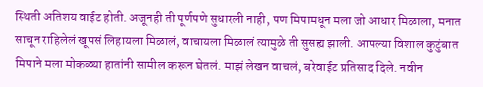स्थिती अतिशय वाईट होती. अजूनही ती पूर्णपणे सुधारली नाही, पण मिपामधून मला जो आधार मिळाला, मनात साचून राहिलेलं खूपसं लिहायला मिळालं, वाचायला मिळालं त्यामुळे ती सुसह्य झाली. आपल्या विशाल कुटुंबात मिपाने मला मोकळ्या हातांनी सामील करून घेतलं. माझं लेखन वाचलं, बरेवाईट प्रतिसाद दिले. नवीन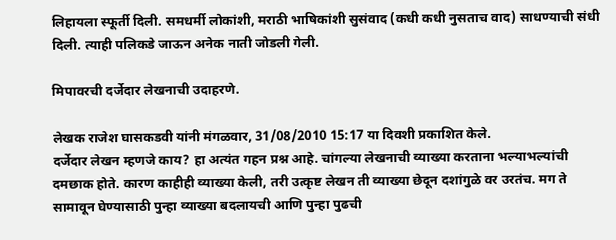लिहायला स्फूर्ती दिली. समधर्मी लोकांशी, मराठी भाषिकांशी सुसंवाद (कधी कधी नुसताच वाद) साधण्याची संधी दिली. त्याही पलिकडे जाऊन अनेक नाती जोडली गेली.

मिपावरची दर्जेदार लेखनाची उदाहरणे.

लेखक राजेश घासकडवी यांनी मंगळवार, 31/08/2010 15:17 या दिवशी प्रकाशित केले.
दर्जेदार लेखन म्हणजे काय? हा अत्यंत गहन प्रश्न आहे. चांगल्या लेखनाची व्याख्या करताना भल्याभल्यांची दमछाक होते. कारण काहीही व्याख्या केली, तरी उत्कृष्ट लेखन ती व्याख्या छेदून दशांगुळे वर उरतंच. मग ते सामावून घेण्यासाठी पुन्हा व्याख्या बदलायची आणि पुन्हा पुढची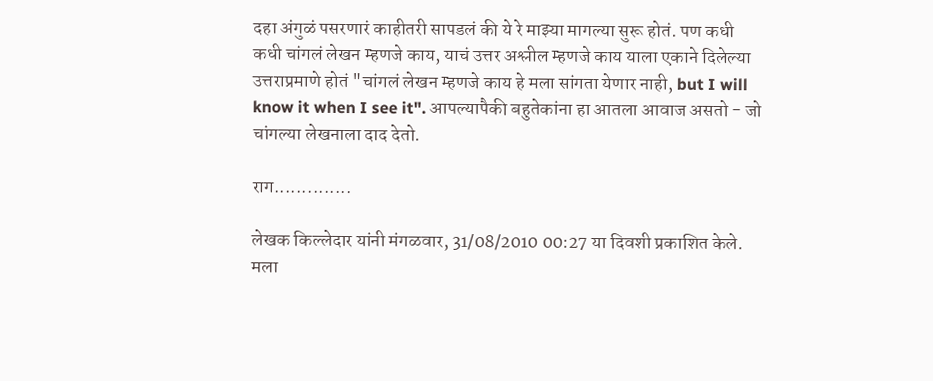दहा अंगुळं पसरणारं काहीतरी सापडलं की ये रे माझ्या मागल्या सुरू होतं. पण कधी कधी चांगलं लेखन म्हणजे काय, याचं उत्तर अश्लील म्हणजे काय याला एकाने दिलेल्या उत्तराप्रमाणे होतं "चांगलं लेखन म्हणजे काय हे मला सांगता येणार नाही, but I will know it when I see it". आपल्यापैकी बहुतेकांना हा आतला आवाज असतो - जो चांगल्या लेखनाला दाद देतो.

राग..............

लेखक किल्लेदार यांनी मंगळवार, 31/08/2010 00:27 या दिवशी प्रकाशित केले.
मला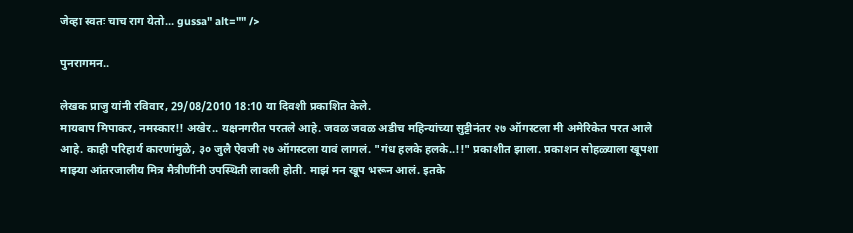जेव्हा स्वतः चाच राग येतो... gussa" alt="" />

पुनरागमन..

लेखक प्राजु यांनी रविवार, 29/08/2010 18:10 या दिवशी प्रकाशित केले.
मायबाप मिपाकर, नमस्कार!! अखेर.. यक्षनगरीत परतले आहे. जवळ जवळ अडीच महिन्यांच्या सुट्टीनंतर २७ ऑगस्टला मी अमेरिकेत परत आले आहे. काही परिहार्य कारणांमुळे, ३० जुलै ऐवजी २७ ऑगस्टला यावं लागलं. "गंध हलके हलके..!!" प्रकाशीत झाला. प्रकाशन सोहळ्याला खूपशा माझ्या आंतरजालीय मित्र मैत्रीणींनी उपस्थिती लावली होती. माझं मन खूप भरून आलं. इतके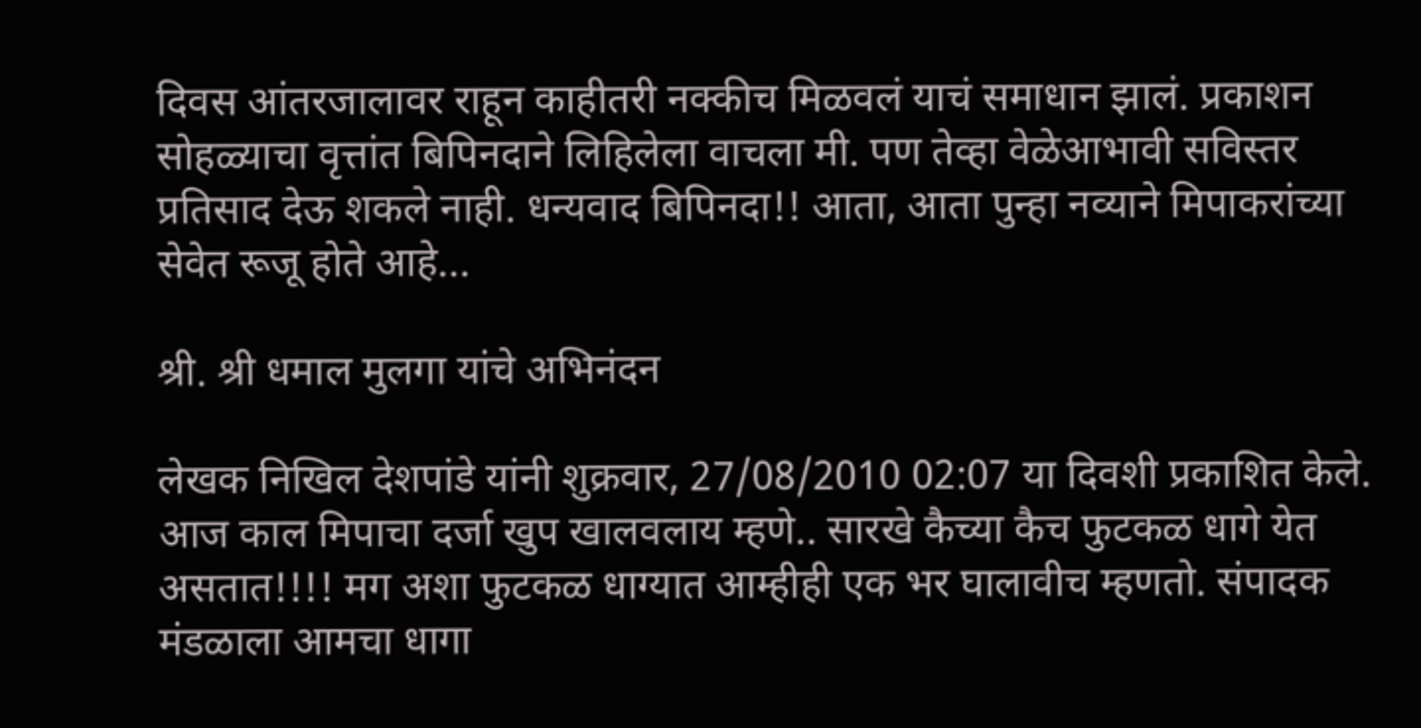दिवस आंतरजालावर राहून काहीतरी नक्कीच मिळवलं याचं समाधान झालं. प्रकाशन सोहळ्याचा वृत्तांत बिपिनदाने लिहिलेला वाचला मी. पण तेव्हा वेळेआभावी सविस्तर प्रतिसाद देऊ शकले नाही. धन्यवाद बिपिनदा!! आता, आता पुन्हा नव्याने मिपाकरांच्या सेवेत रूजू होते आहे...

श्री. श्री धमाल मुलगा यांचे अभिनंदन

लेखक निखिल देशपांडे यांनी शुक्रवार, 27/08/2010 02:07 या दिवशी प्रकाशित केले.
आज काल मिपाचा दर्जा खुप खालवलाय म्हणे.. सारखे कैच्या कैच फुटकळ धागे येत असतात!!!! मग अशा फुटकळ धाग्यात आम्हीही एक भर घालावीच म्हणतो. संपादक मंडळाला आमचा धागा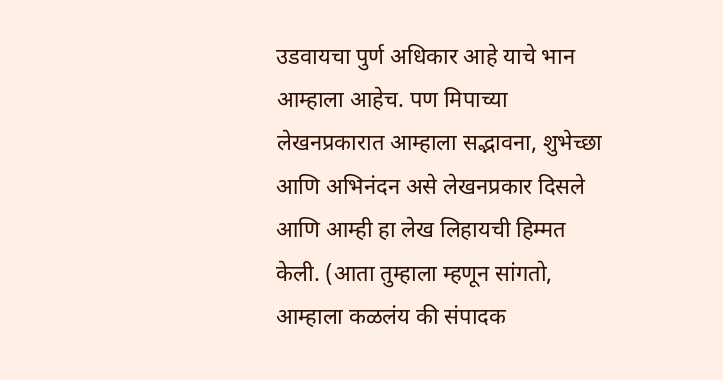उडवायचा पुर्ण अधिकार आहे याचे भान आम्हाला आहेच. पण मिपाच्या लेखनप्रकारात आम्हाला सद्भावना, शुभेच्छा आणि अभिनंदन असे लेखनप्रकार दिसले आणि आम्ही हा लेख लिहायची हिम्मत केली. (आता तुम्हाला म्हणून सांगतो, आम्हाला कळलंय की संपादक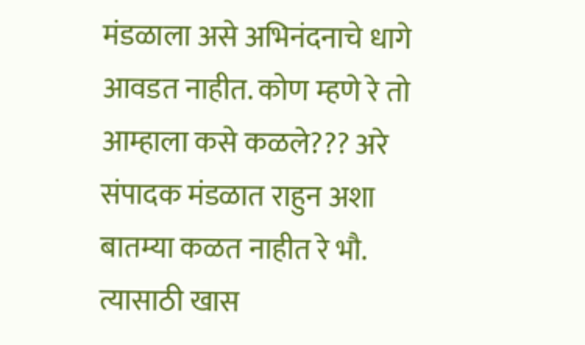मंडळाला असे अभिनंदनाचे धागे आवडत नाहीत. कोण म्हणे रे तो आम्हाला कसे कळले??? अरे संपादक मंडळात राहुन अशा बातम्या कळत नाहीत रे भौ. त्यासाठी खास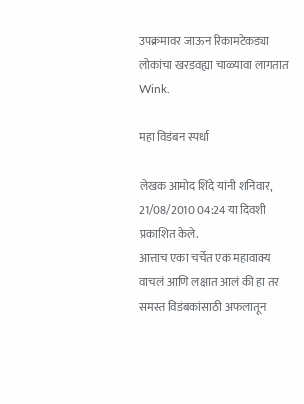उपक्रमावर जाऊन रिकामटेकड्या लोकांचा खरडवह्या चाळ्यावा लागतात Wink.

महा विडंबन स्पर्धा

लेखक आमोद शिंदे यांनी शनिवार, 21/08/2010 04:24 या दिवशी प्रकाशित केले.
आत्ताच एका चर्चेत एक महावाक्य वाचलं आणि लक्षात आलं की हा तर समस्त विडंबकांसाठी अफलातून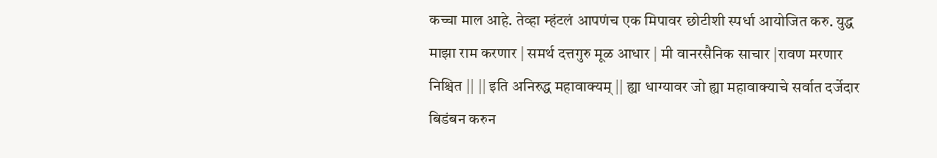कच्चा माल आहे. तेव्हा म्हंटलं आपणंच एक मिपावर छोटीशी स्पर्धा आयोजित करु. युद्ध माझा राम करणार | समर्थ दत्तगुरु मूळ आधार | मी वानरसैनिक साचार |रावण मरणार निश्चित || || इति अनिरुद्ध महावाक्यम् || ह्या धाग्यावर जो ह्या महावाक्याचे सर्वात दर्जेदार बिडंबन करुन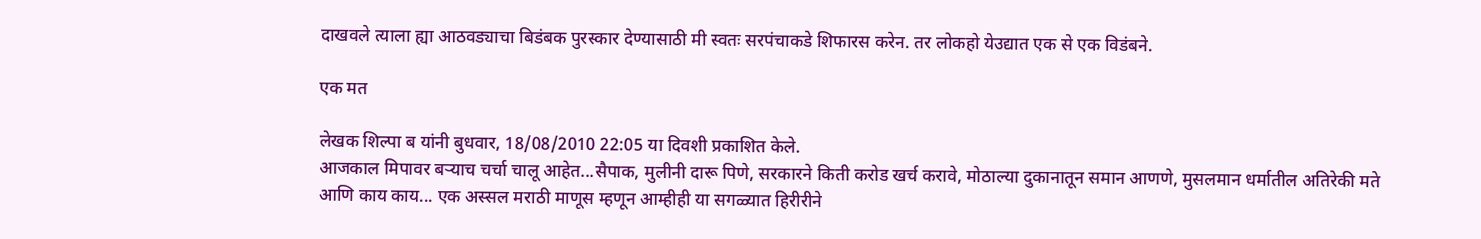दाखवले त्याला ह्या आठवड्याचा बिडंबक पुरस्कार देण्यासाठी मी स्वतः सरपंचाकडे शिफारस करेन. तर लोकहो येउद्यात एक से एक विडंबने.

एक मत

लेखक शिल्पा ब यांनी बुधवार, 18/08/2010 22:05 या दिवशी प्रकाशित केले.
आजकाल मिपावर बऱ्याच चर्चा चालू आहेत...सैपाक, मुलीनी दारू पिणे, सरकारने किती करोड खर्च करावे, मोठाल्या दुकानातून समान आणणे, मुसलमान धर्मातील अतिरेकी मते आणि काय काय... एक अस्सल मराठी माणूस म्हणून आम्हीही या सगळ्यात हिरीरीने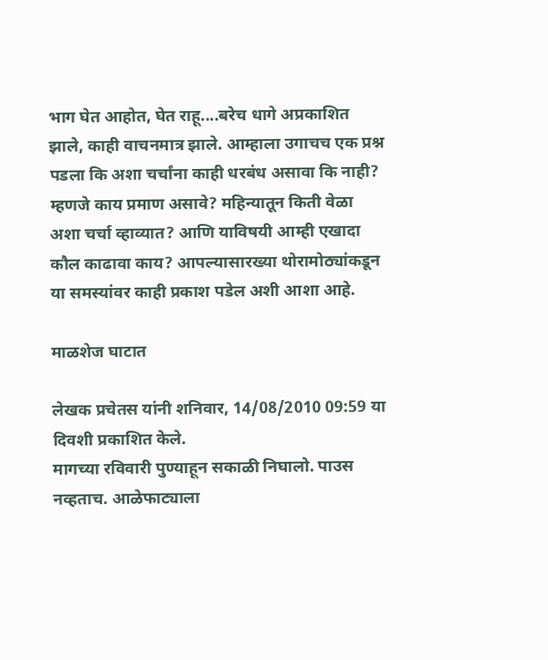भाग घेत आहोत, घेत राहू....बरेच धागे अप्रकाशित झाले, काही वाचनमात्र झाले. आम्हाला उगाचच एक प्रश्न पडला कि अशा चर्चांना काही धरबंध असावा कि नाही? म्हणजे काय प्रमाण असावे? महिन्यातून किती वेळा अशा चर्चा व्हाव्यात? आणि याविषयी आम्ही एखादा कौल काढावा काय? आपल्यासारख्या थोरामोठ्यांकडून या समस्यांवर काही प्रकाश पडेल अशी आशा आहे.

माळशेज घाटात

लेखक प्रचेतस यांनी शनिवार, 14/08/2010 09:59 या दिवशी प्रकाशित केले.
मागच्या रविवारी पुण्याहून सकाळी निघालो. पाउस नव्हताच. आळेफाट्याला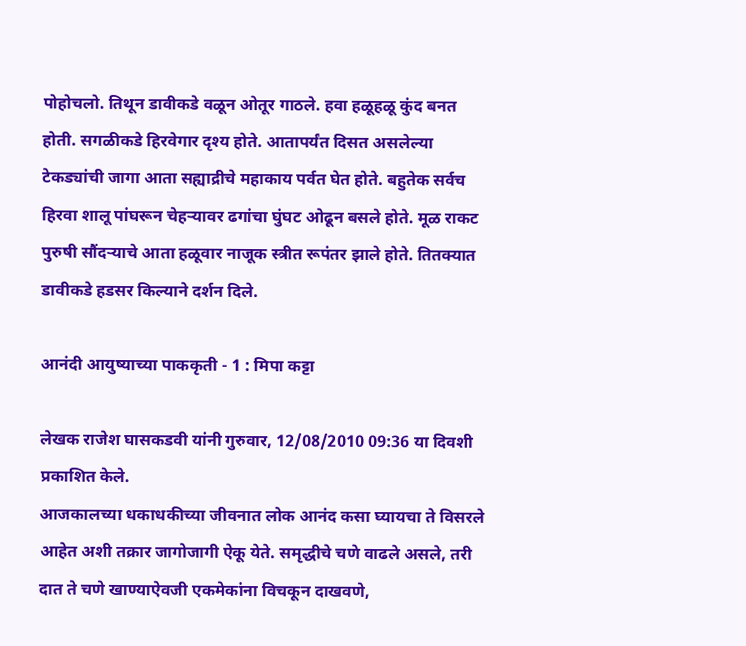पोहोचलो. तिथून डावीकडे वळून ओतूर गाठले. हवा हळूहळू कुंद बनत होती. सगळीकडे हिरवेगार दृश्य होते. आतापर्यंत दिसत असलेल्या टेकड्यांची जागा आता सह्याद्रीचे महाकाय पर्वत घेत होते. बहुतेक सर्वच हिरवा शालू पांघरून चेहर्‍यावर ढगांचा घुंघट ओढून बसले होते. मूळ राकट पुरुषी सौंदर्‍याचे आता हळूवार नाजूक स्त्रीत रूपंतर झाले होते. तितक्यात डावीकडे हडसर किल्याने दर्शन दिले.

आनंदी आयुष्याच्या पाककृती - 1 : मिपा कट्टा

लेखक राजेश घासकडवी यांनी गुरुवार, 12/08/2010 09:36 या दिवशी प्रकाशित केले.
आजकालच्या धकाधकीच्या जीवनात लोक आनंद कसा घ्यायचा ते विसरले आहेत अशी तक्रार जागोजागी ऐकू येते. समृद्धीचे चणे वाढले असले, तरी दात ते चणे खाण्याऐवजी एकमेकांना विचकून दाखवणे,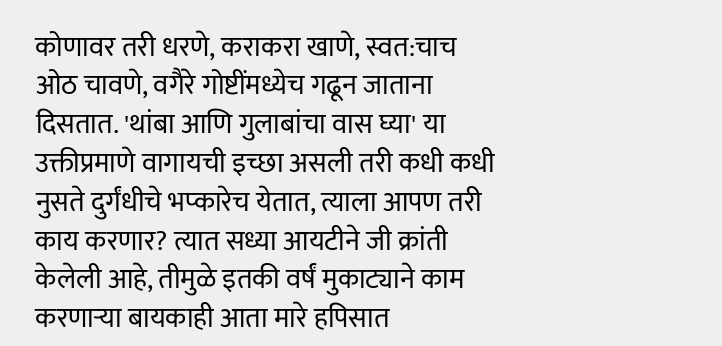कोणावर तरी धरणे, कराकरा खाणे, स्वत:चाच ओठ चावणे, वगैरे गोष्टींमध्येच गढून जाताना दिसतात. 'थांबा आणि गुलाबांचा वास घ्या' या उक्तीप्रमाणे वागायची इच्छा असली तरी कधी कधी नुसते दुर्गंधीचे भप्कारेच येतात, त्याला आपण तरी काय करणार? त्यात सध्या आयटीने जी क्रांती केलेली आहे, तीमुळे इतकी वर्षं मुकाट्याने काम करणाऱ्या बायकाही आता मारे हपिसात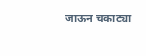जाऊन चकाट्या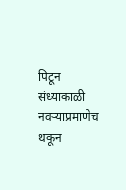पिटून संध्याकाळी नवऱ्याप्रमाणेच थकून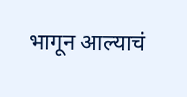भागून आल्याचं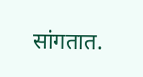सांगतात.